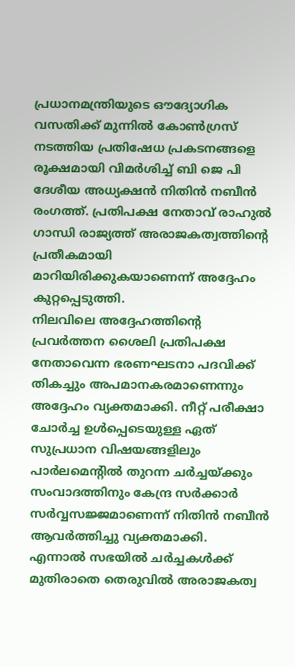പ്രധാനമന്ത്രിയുടെ ഔദ്യോഗിക വസതിക്ക് മുന്നിൽ കോൺഗ്രസ് നടത്തിയ പ്രതിഷേധ പ്രകടനങ്ങളെ രൂക്ഷമായി വിമർശിച്ച് ബി ജെ പി ദേശീയ അധ്യക്ഷൻ നിതിൻ നബീൻ രംഗത്ത്. പ്രതിപക്ഷ നേതാവ് രാഹുൽ ഗാന്ധി രാജ്യത്ത് അരാജകത്വത്തിന്റെ പ്രതീകമായി മാറിയിരിക്കുകയാണെന്ന് അദ്ദേഹം കുറ്റപ്പെടുത്തി.
നിലവിലെ അദ്ദേഹത്തിന്റെ പ്രവർത്തന ശൈലി പ്രതിപക്ഷ നേതാവെന്ന ഭരണഘടനാ പദവിക്ക് തികച്ചും അപമാനകരമാണെന്നും അദ്ദേഹം വ്യക്തമാക്കി. നീറ്റ് പരീക്ഷാ ചോർച്ച ഉൾപ്പെടെയുള്ള ഏത് സുപ്രധാന വിഷയങ്ങളിലും പാർലമെന്റിൽ തുറന്ന ചർച്ചയ്ക്കും സംവാദത്തിനും കേന്ദ്ര സർക്കാർ സർവ്വസജ്ജമാണെന്ന് നിതിൻ നബീൻ ആവർത്തിച്ചു വ്യക്തമാക്കി.
എന്നാൽ സഭയിൽ ചർച്ചകൾക്ക് മുതിരാതെ തെരുവിൽ അരാജകത്വ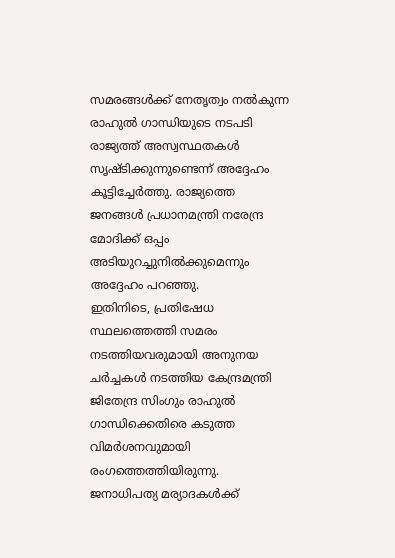സമരങ്ങൾക്ക് നേതൃത്വം നൽകുന്ന രാഹുൽ ഗാന്ധിയുടെ നടപടി രാജ്യത്ത് അസ്വസ്ഥതകൾ സൃഷ്ടിക്കുന്നുണ്ടെന്ന് അദ്ദേഹം കൂട്ടിച്ചേർത്തു. രാജ്യത്തെ ജനങ്ങൾ പ്രധാനമന്ത്രി നരേന്ദ്ര മോദിക്ക് ഒപ്പം അടിയുറച്ചുനിൽക്കുമെന്നും അദ്ദേഹം പറഞ്ഞു.
ഇതിനിടെ, പ്രതിഷേധ സ്ഥലത്തെത്തി സമരം നടത്തിയവരുമായി അനുനയ ചർച്ചകൾ നടത്തിയ കേന്ദ്രമന്ത്രി ജിതേന്ദ്ര സിംഗും രാഹുൽ ഗാന്ധിക്കെതിരെ കടുത്ത വിമർശനവുമായി രംഗത്തെത്തിയിരുന്നു. ജനാധിപത്യ മര്യാദകൾക്ക്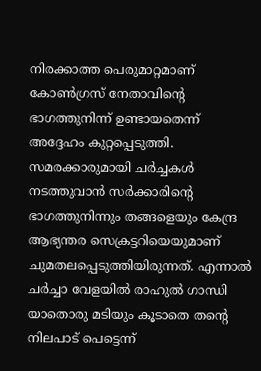നിരക്കാത്ത പെരുമാറ്റമാണ് കോൺഗ്രസ് നേതാവിന്റെ ഭാഗത്തുനിന്ന് ഉണ്ടായതെന്ന് അദ്ദേഹം കുറ്റപ്പെടുത്തി.
സമരക്കാരുമായി ചർച്ചകൾ നടത്തുവാൻ സർക്കാരിന്റെ ഭാഗത്തുനിന്നും തങ്ങളെയും കേന്ദ്ര ആഭ്യന്തര സെക്രട്ടറിയെയുമാണ് ചുമതലപ്പെടുത്തിയിരുന്നത്. എന്നാൽ ചർച്ചാ വേളയിൽ രാഹുൽ ഗാന്ധി യാതൊരു മടിയും കൂടാതെ തന്റെ നിലപാട് പെട്ടെന്ന്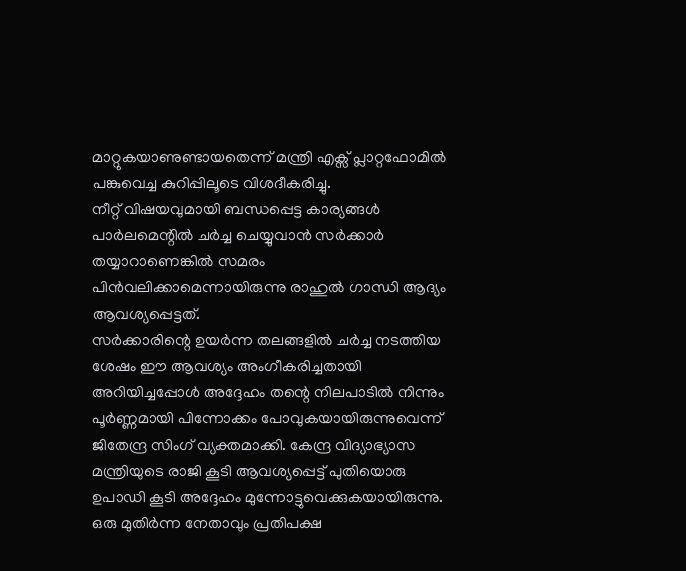മാറ്റുകയാണുണ്ടായതെന്ന് മന്ത്രി എക്സ് പ്ലാറ്റഫോമിൽ പങ്കുവെച്ച കുറിപ്പിലൂടെ വിശദീകരിച്ചു.
നീറ്റ് വിഷയവുമായി ബന്ധപ്പെട്ട കാര്യങ്ങൾ പാർലമെന്റിൽ ചർച്ച ചെയ്യുവാൻ സർക്കാർ തയ്യാറാണെങ്കിൽ സമരം പിൻവലിക്കാമെന്നായിരുന്നു രാഹുൽ ഗാന്ധി ആദ്യം ആവശ്യപ്പെട്ടത്.
സർക്കാരിന്റെ ഉയർന്ന തലങ്ങളിൽ ചർച്ച നടത്തിയ ശേഷം ഈ ആവശ്യം അംഗീകരിച്ചതായി അറിയിച്ചപ്പോൾ അദ്ദേഹം തന്റെ നിലപാടിൽ നിന്നും പൂർണ്ണമായി പിന്നോക്കം പോവുകയായിരുന്നുവെന്ന് ജിതേന്ദ്ര സിംഗ് വ്യക്തമാക്കി. കേന്ദ്ര വിദ്യാഭ്യാസ മന്ത്രിയുടെ രാജി കൂടി ആവശ്യപ്പെട്ട് പുതിയൊരു ഉപാഡി കൂടി അദ്ദേഹം മുന്നോട്ടുവെക്കുകയായിരുന്നു.
ഒരു മുതിർന്ന നേതാവും പ്രതിപക്ഷ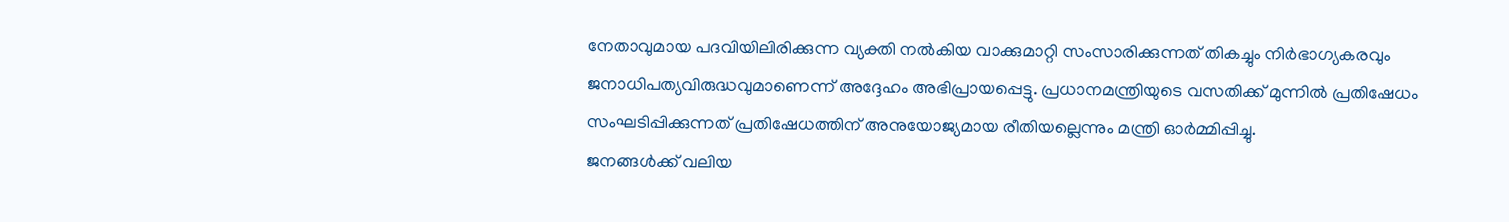നേതാവുമായ പദവിയിലിരിക്കുന്ന വ്യക്തി നൽകിയ വാക്കുമാറ്റി സംസാരിക്കുന്നത് തികച്ചും നിർഭാഗ്യകരവും ജനാധിപത്യവിരുദ്ധവുമാണെന്ന് അദ്ദേഹം അഭിപ്രായപ്പെട്ടു. പ്രധാനമന്ത്രിയുടെ വസതിക്ക് മുന്നിൽ പ്രതിഷേധം സംഘടിപ്പിക്കുന്നത് പ്രതിഷേധത്തിന് അനുയോജ്യമായ രീതിയല്ലെന്നും മന്ത്രി ഓർമ്മിപ്പിച്ചു.
ജനങ്ങൾക്ക് വലിയ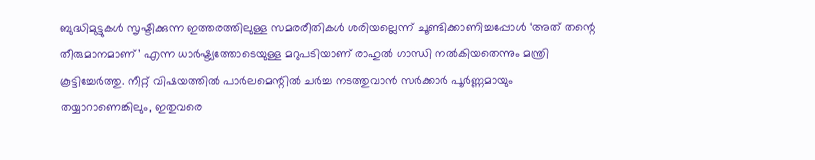ബുദ്ധിമുട്ടുകൾ സൃഷ്ടിക്കുന്ന ഇത്തരത്തിലുള്ള സമരരീതികൾ ശരിയല്ലെന്ന് ചൂണ്ടിക്കാണിച്ചപ്പോൾ ‘അത് തന്റെ തീരുമാനമാണ്’ എന്ന ധാർഷ്ട്യത്തോടെയുള്ള മറുപടിയാണ് രാഹുൽ ഗാന്ധി നൽകിയതെന്നും മന്ത്രി കൂട്ടിച്ചേർത്തു. നീറ്റ് വിഷയത്തിൽ പാർലമെന്റിൽ ചർച്ച നടത്തുവാൻ സർക്കാർ പൂർണ്ണമായും തയ്യാറാണെങ്കിലും, ഇതുവരെ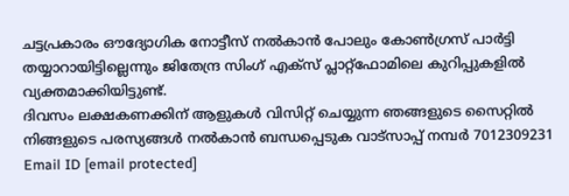ചട്ടപ്രകാരം ഔദ്യോഗിക നോട്ടീസ് നൽകാൻ പോലും കോൺഗ്രസ് പാർട്ടി തയ്യാറായിട്ടില്ലെന്നും ജിതേന്ദ്ര സിംഗ് എക്സ് പ്ലാറ്റ്ഫോമിലെ കുറിപ്പുകളിൽ വ്യക്തമാക്കിയിട്ടുണ്ട്.
ദിവസം ലക്ഷകണക്കിന് ആളുകൾ വിസിറ്റ് ചെയ്യുന്ന ഞങ്ങളുടെ സൈറ്റിൽ നിങ്ങളുടെ പരസ്യങ്ങൾ നൽകാൻ ബന്ധപ്പെടുക വാട്സാപ്പ് നമ്പർ 7012309231 Email ID [email protected]